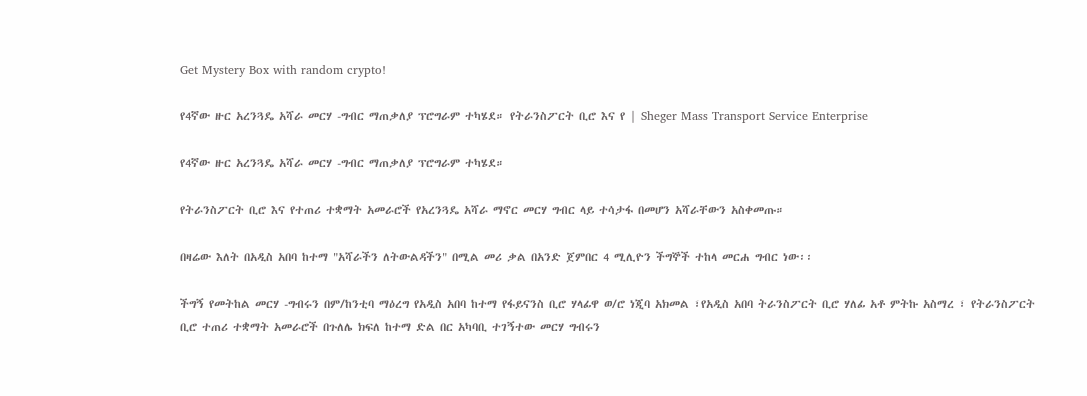Get Mystery Box with random crypto!

የ4ኛው ዙር አረንጓዴ አሻራ መርሃ -ግብር ማጠቃለያ ፕሮግራም ተካሄደ። የትራንስፖርት ቢሮ እና የ | Sheger Mass Transport Service Enterprise

የ4ኛው ዙር አረንጓዴ አሻራ መርሃ -ግብር ማጠቃለያ ፕሮግራም ተካሄደ።

የትራንስፖርት ቢሮ እና የተጠሪ ተቋማት አመራሮች የአረንጓዴ አሻራ ማኖር መርሃ ግብር ላይ ተሳታፋ በመሆን አሻራቸውን አስቀመጡ።

በዛሬው እለት በአዲስ አበባ ከተማ "አሻራችን ለትውልዳችን" በሚል መሪ ቃል በአንድ ጀምበር 4 ሚሊዮን ችግኞች ተከላ መርሐ ግብር ነው፡፡

ችግኝ የመትከል መርሃ -ግብሩን በም/ከንቲባ ማዕረግ የአዲስ አበባ ከተማ የፋይናንስ ቢሮ ሃላፊዋ ወ/ሮ ነጂባ አክመል ፣የአዲስ አበባ ትራንስፖርት ቢሮ ሃለፊ አቶ ምትኩ አስማረ ፣ የትራንስፖርት ቢሮ ተጠሪ ተቋማት አመራሮች በጉለሌ ክፍለ ከተማ ድል በር አካባቢ ተገኝተው መርሃ ግብሩን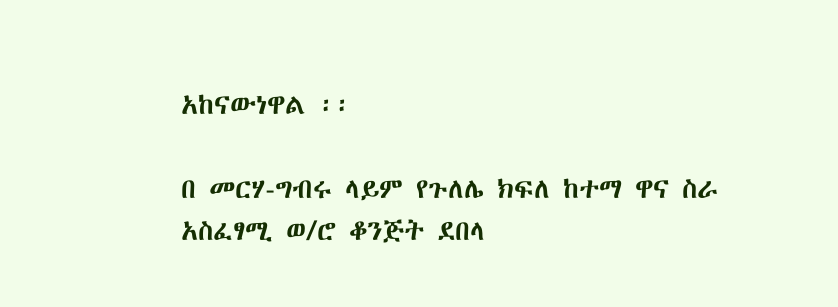አከናውነዋል ፡፡

በ መርሃ-ግብሩ ላይም የጉለሌ ክፍለ ከተማ ዋና ስራ አስፈፃሚ ወ/ሮ ቆንጅት ደበላ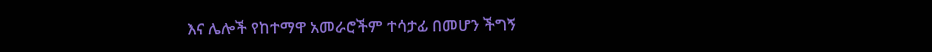እና ሌሎች የከተማዋ አመራሮችም ተሳታፊ በመሆን ችግኝ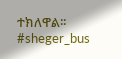ተክለዋል፡፡
#sheger_bus